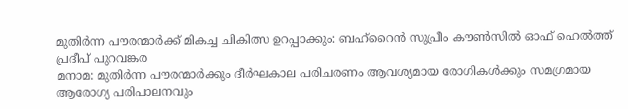മുതിർന്ന പൗരന്മാർക്ക് മികച്ച ചികിത്സ ഉറപ്പാക്കും: ബഹ്റൈൻ സുപ്രീം കൗൺസിൽ ഓഫ് ഹെൽത്ത്
പ്രദീപ് പുറവങ്കര
മനാമ: മുതിർന്ന പൗരന്മാർക്കും ദീർഘകാല പരിചരണം ആവശ്യമായ രോഗികൾക്കും സമഗ്രമായ ആരോഗ്യ പരിപാലനവും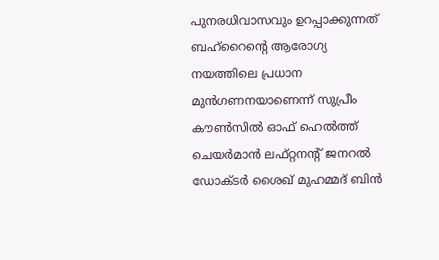പുനരധിവാസവും ഉറപ്പാക്കുന്നത് ബഹ്റൈന്റെ ആരോഗ്യ നയത്തിലെ പ്രധാന മുൻഗണനയാണെന്ന് സുപ്രീം കൗൺസിൽ ഓഫ് ഹെൽത്ത് ചെയർമാൻ ലഫ്റ്റനന്റ് ജനറൽ ഡോക്ടർ ശൈഖ് മുഹമ്മദ് ബിൻ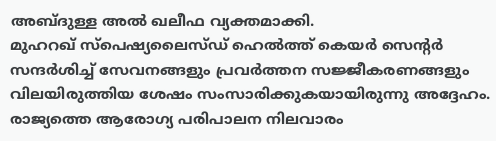അബ്ദുള്ള അൽ ഖലീഫ വ്യക്തമാക്കി.
മുഹറഖ് സ്പെഷ്യലൈസ്ഡ് ഹെൽത്ത് കെയർ സെന്റർ സന്ദർശിച്ച് സേവനങ്ങളും പ്രവർത്തന സജ്ജീകരണങ്ങളും വിലയിരുത്തിയ ശേഷം സംസാരിക്കുകയായിരുന്നു അദ്ദേഹം. രാജ്യത്തെ ആരോഗ്യ പരിപാലന നിലവാരം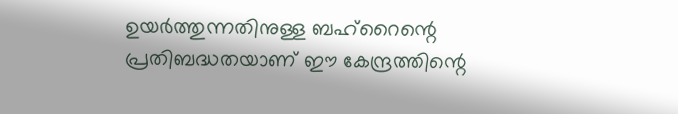ഉയർത്തുന്നതിനുള്ള ബഹ്റൈന്റെ പ്രതിബദ്ധതയാണ് ഈ കേന്ദ്രത്തിന്റെ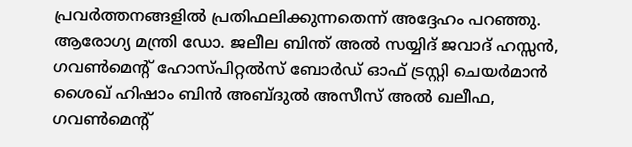പ്രവർത്തനങ്ങളിൽ പ്രതിഫലിക്കുന്നതെന്ന് അദ്ദേഹം പറഞ്ഞു.
ആരോഗ്യ മന്ത്രി ഡോ. ജലീല ബിന്ത് അൽ സയ്യിദ് ജവാദ് ഹസ്സൻ, ഗവൺമെന്റ് ഹോസ്പിറ്റൽസ് ബോർഡ് ഓഫ് ട്രസ്റ്റി ചെയർമാൻ ശൈഖ് ഹിഷാം ബിൻ അബ്ദുൽ അസീസ് അൽ ഖലീഫ, ഗവൺമെന്റ്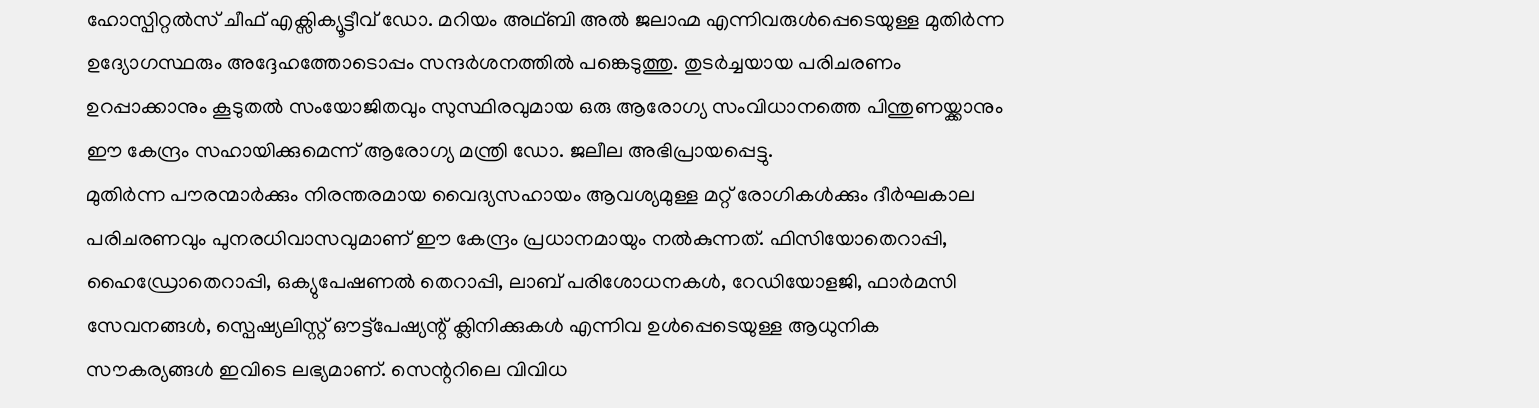ഹോസ്പിറ്റൽസ് ചീഫ് എക്സിക്യൂട്ടീവ് ഡോ. മറിയം അഥ്ബി അൽ ജലാഹ്മ എന്നിവരുൾപ്പെടെയുള്ള മുതിർന്ന ഉദ്യോഗസ്ഥരും അദ്ദേഹത്തോടൊപ്പം സന്ദർശനത്തിൽ പങ്കെടുത്തു. തുടർച്ചയായ പരിചരണം ഉറപ്പാക്കാനും കൂടുതൽ സംയോജിതവും സുസ്ഥിരവുമായ ഒരു ആരോഗ്യ സംവിധാനത്തെ പിന്തുണയ്ക്കാനും ഈ കേന്ദ്രം സഹായിക്കുമെന്ന് ആരോഗ്യ മന്ത്രി ഡോ. ജലീല അഭിപ്രായപ്പെട്ടു.
മുതിർന്ന പൗരന്മാർക്കും നിരന്തരമായ വൈദ്യസഹായം ആവശ്യമുള്ള മറ്റ് രോഗികൾക്കും ദീർഘകാല പരിചരണവും പുനരധിവാസവുമാണ് ഈ കേന്ദ്രം പ്രധാനമായും നൽകുന്നത്. ഫിസിയോതെറാപ്പി, ഹൈഡ്രോതെറാപ്പി, ഒക്യുപേഷണൽ തെറാപ്പി, ലാബ് പരിശോധനകൾ, റേഡിയോളജി, ഫാർമസി സേവനങ്ങൾ, സ്പെഷ്യലിസ്റ്റ് ഔട്ട്പേഷ്യന്റ് ക്ലിനിക്കുകൾ എന്നിവ ഉൾപ്പെടെയുള്ള ആധുനിക സൗകര്യങ്ങൾ ഇവിടെ ലഭ്യമാണ്. സെന്ററിലെ വിവിധ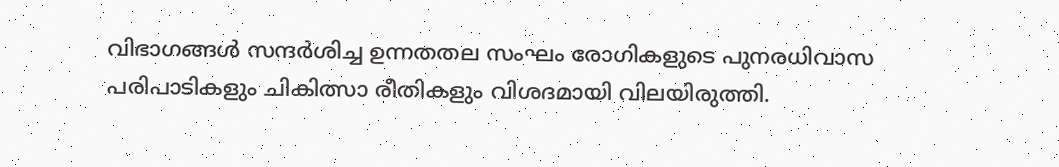വിഭാഗങ്ങൾ സന്ദർശിച്ച ഉന്നതതല സംഘം രോഗികളുടെ പുനരധിവാസ പരിപാടികളും ചികിത്സാ രീതികളും വിശദമായി വിലയിരുത്തി.